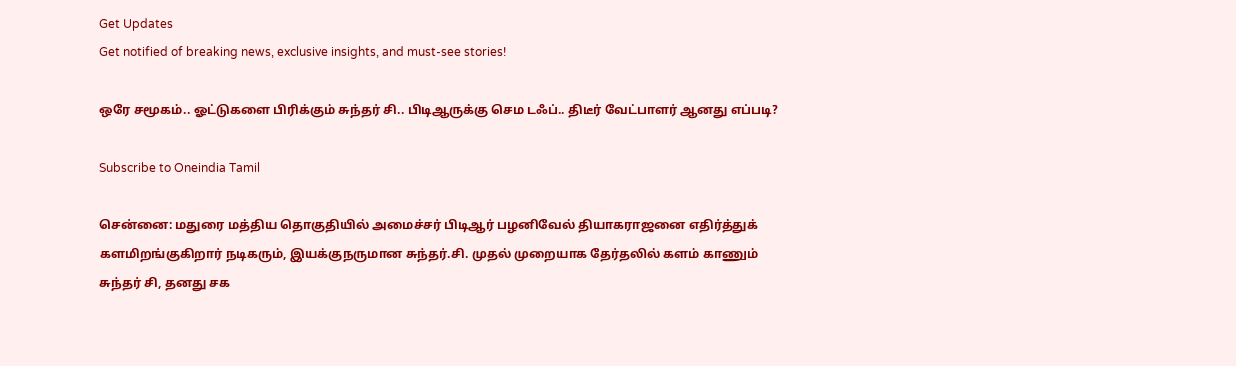Get Updates
Get notified of breaking news, exclusive insights, and must-see stories!

ஒரே சமூகம்.. ஓட்டுகளை பிரிக்கும் சுந்தர் சி.. பிடிஆருக்கு செம டஃப்.. திடீர் வேட்பாளர் ஆனது எப்படி?

Subscribe to Oneindia Tamil

சென்னை: மதுரை மத்திய தொகுதியில் அமைச்சர் பிடிஆர் பழனிவேல் தியாகராஜனை எதிர்த்துக் களமிறங்குகிறார் நடிகரும், இயக்குநருமான சுந்தர்.சி. முதல் முறையாக தேர்தலில் களம் காணும் சுந்தர் சி, தனது சக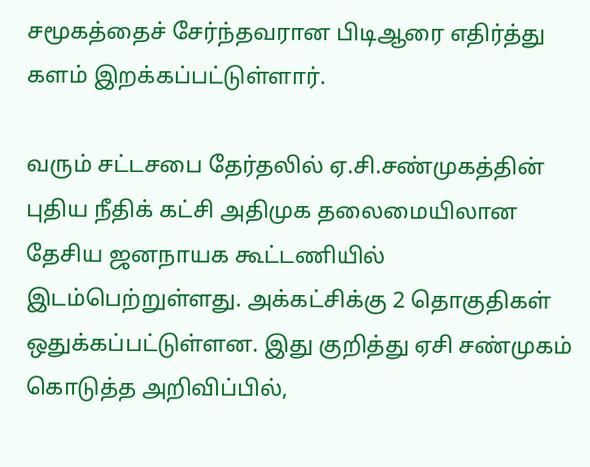சமூகத்தைச் சேர்ந்தவரான பிடிஆரை எதிர்த்து களம் இறக்கப்பட்டுள்ளார்.

வரும் சட்டசபை தேர்தலில் ஏ.சி.சண்முகத்தின் புதிய நீதிக் கட்சி அதிமுக தலைமையிலான தேசிய ஜனநாயக கூட்டணியில் இடம்பெற்றுள்ளது. அக்கட்சிக்கு 2 தொகுதிகள் ஒதுக்கப்பட்டுள்ளன. இது குறித்து ஏசி சண்முகம் கொடுத்த அறிவிப்பில்,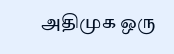அதிமுக ஒரு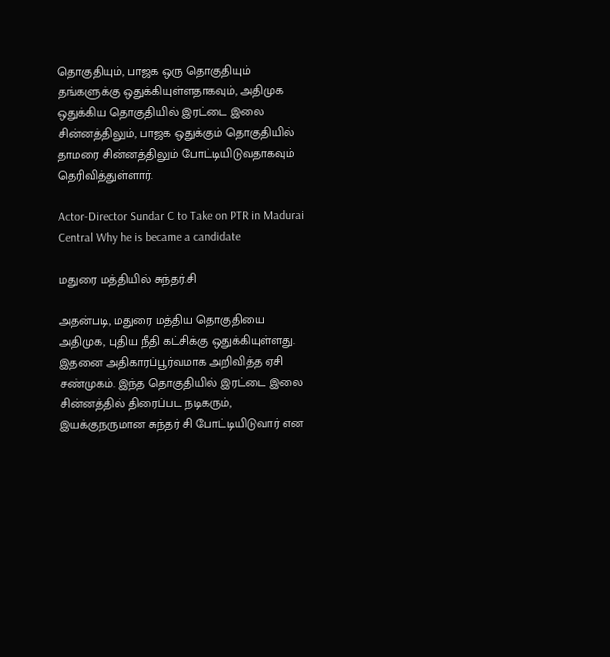தொகுதியும், பாஜக ஒரு தொகுதியும் தங்களுக்கு ஒதுக்கியுள்ளதாகவும், அதிமுக ஒதுக்கிய தொகுதியில் இரட்டை இலை சின்னத்திலும், பாஜக ஒதுக்கும் தொகுதியில் தாமரை சின்னத்திலும் போட்டியிடுவதாகவும் தெரிவித்துள்ளார்.

Actor-Director Sundar C to Take on PTR in Madurai Central Why he is became a candidate

மதுரை மத்தியில் சுந்தர்.சி

அதன்படி, மதுரை மத்திய தொகுதியை அதிமுக, புதிய நீதி கட்சிக்கு ஒதுக்கியுள்ளது. இதனை அதிகாரப்பூர்வமாக அறிவித்த ஏசி சண்முகம். இந்த தொகுதியில் இரட்டை இலை சின்னத்தில் திரைப்பட நடிகரும், இயக்குநருமான சுந்தர் சி போட்டியிடுவார் என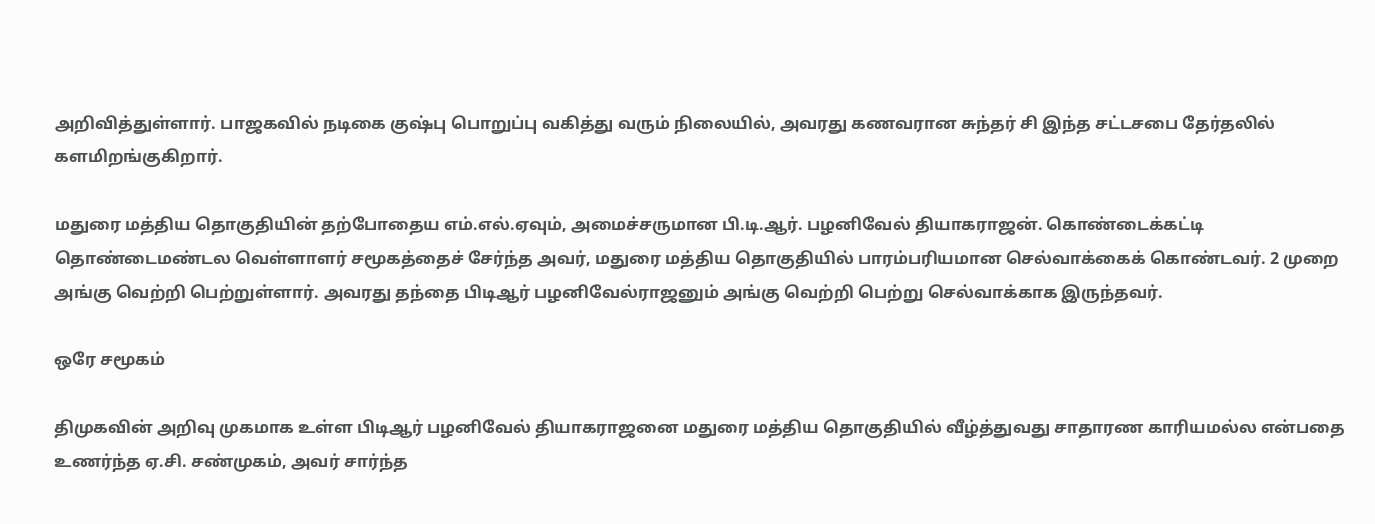அறிவித்துள்ளார். பாஜகவில் நடிகை குஷ்பு பொறுப்பு வகித்து வரும் நிலையில், அவரது கணவரான சுந்தர் சி இந்த சட்டசபை தேர்தலில் களமிறங்குகிறார்.

மதுரை மத்திய தொகுதியின் தற்போதைய எம்.எல்.ஏவும், அமைச்சருமான பி.டி.ஆர். பழனிவேல் தியாகராஜன். கொண்டைக்கட்டி தொண்டைமண்டல வெள்ளாளர் சமூகத்தைச் சேர்ந்த அவர், மதுரை மத்திய தொகுதியில் பாரம்பரியமான செல்வாக்கைக் கொண்டவர். 2 முறை அங்கு வெற்றி பெற்றுள்ளார். அவரது தந்தை பிடிஆர் பழனிவேல்ராஜனும் அங்கு வெற்றி பெற்று செல்வாக்காக இருந்தவர்.

ஒரே சமூகம்

திமுகவின் அறிவு முகமாக உள்ள பிடிஆர் பழனிவேல் தியாகராஜனை மதுரை மத்திய தொகுதியில் வீழ்த்துவது சாதாரண காரியமல்ல என்பதை உணர்ந்த ஏ.சி. சண்முகம், அவர் சார்ந்த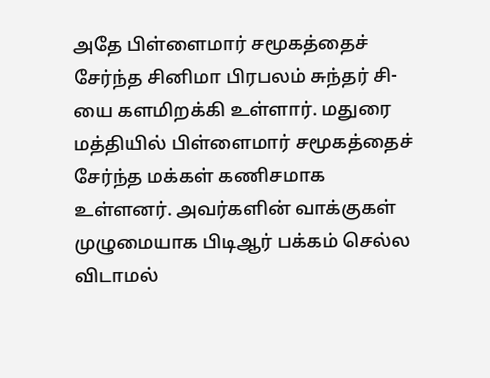அதே பிள்ளைமார் சமூகத்தைச் சேர்ந்த சினிமா பிரபலம் சுந்தர் சி-யை களமிறக்கி உள்ளார். மதுரை மத்தியில் பிள்ளைமார் சமூகத்தைச் சேர்ந்த மக்கள் கணிசமாக உள்ளனர். அவர்களின் வாக்குகள் முழுமையாக பிடிஆர் பக்கம் செல்ல விடாமல்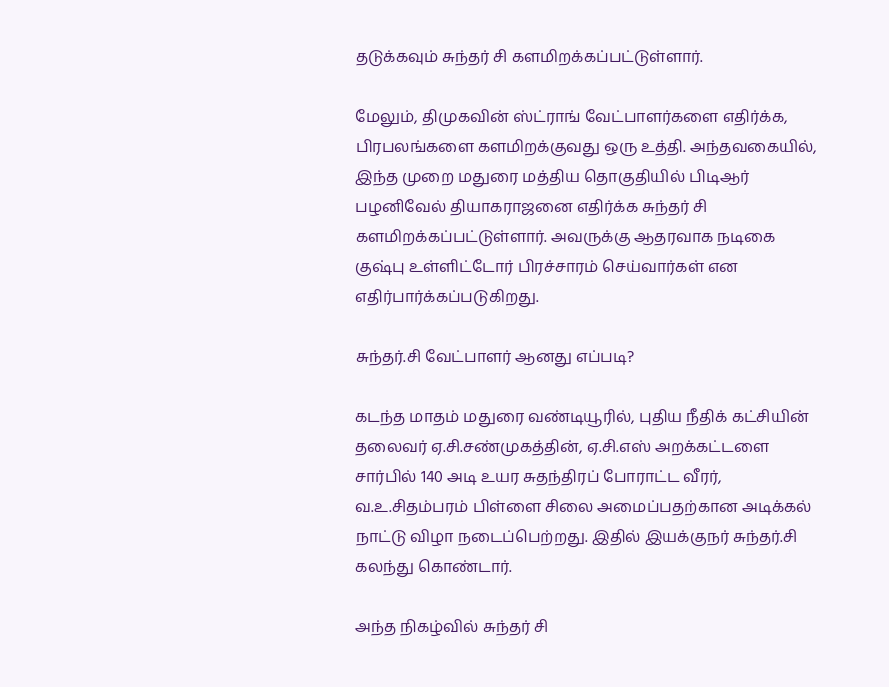தடுக்கவும் சுந்தர் சி களமிறக்கப்பட்டுள்ளார்.

மேலும், திமுகவின் ஸ்ட்ராங் வேட்பாளர்களை எதிர்க்க, பிரபலங்களை களமிறக்குவது ஒரு உத்தி. அந்தவகையில், இந்த முறை மதுரை மத்திய தொகுதியில் பிடிஆர் பழனிவேல் தியாகராஜனை எதிர்க்க சுந்தர் சி களமிறக்கப்பட்டுள்ளார். அவருக்கு ஆதரவாக நடிகை குஷ்பு உள்ளிட்டோர் பிரச்சாரம் செய்வார்கள் என எதிர்பார்க்கப்படுகிறது.

சுந்தர்.சி வேட்பாளர் ஆனது எப்படி?

கடந்த மாதம் மதுரை வண்டியூரில், புதிய நீதிக் கட்சியின் தலைவர் ஏ.சி.சண்முகத்தின், ஏ.சி.எஸ் அறக்கட்டளை சார்பில் 140 அடி உயர சுதந்திரப் போராட்ட வீரர், வ.உ.சிதம்பரம் பிள்ளை சிலை அமைப்பதற்கான அடிக்கல் நாட்டு விழா நடைப்பெற்றது. இதில் இயக்குநர் சுந்தர்.சி கலந்து கொண்டார்.

அந்த நிகழ்வில் சுந்தர் சி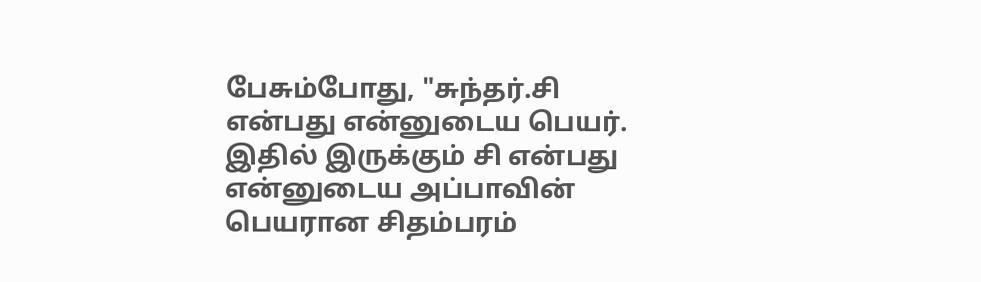பேசும்போது, "சுந்தர்.சி என்பது என்னுடைய பெயர். இதில் இருக்கும் சி என்பது என்னுடைய அப்பாவின் பெயரான சிதம்பரம்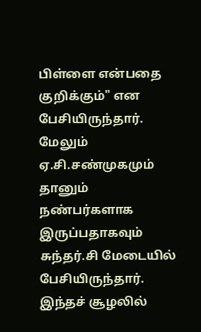பிள்ளை என்பதை குறிக்கும்" என பேசியிருந்தார். மேலும் ஏ.சி.சண்முகமும் தானும் நண்பர்களாக இருப்பதாகவும் சுந்தர்.சி மேடையில் பேசியிருந்தார். இந்தச் சூழலில்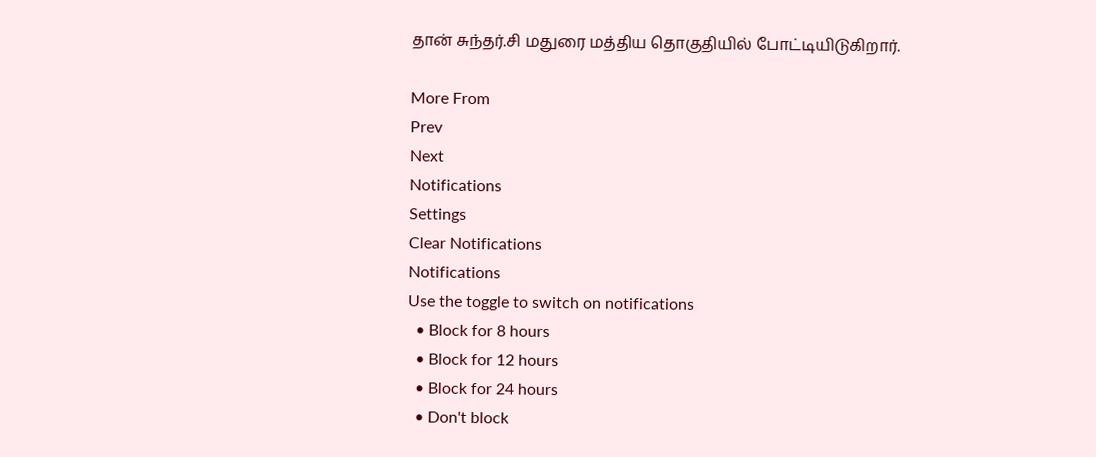தான் சுந்தர்.சி மதுரை மத்திய தொகுதியில் போட்டியிடுகிறார்.

More From
Prev
Next
Notifications
Settings
Clear Notifications
Notifications
Use the toggle to switch on notifications
  • Block for 8 hours
  • Block for 12 hours
  • Block for 24 hours
  • Don't block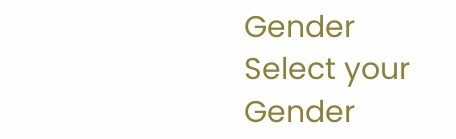Gender
Select your Gender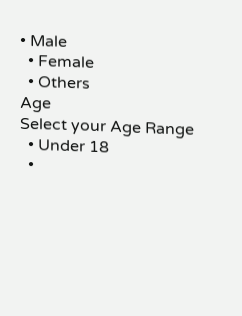• Male
  • Female
  • Others
Age
Select your Age Range
  • Under 18
  •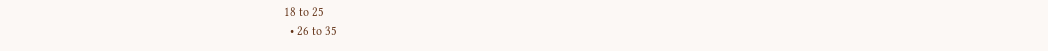18 to 25
  • 26 to 35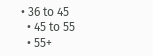• 36 to 45
  • 45 to 55
  • 55+